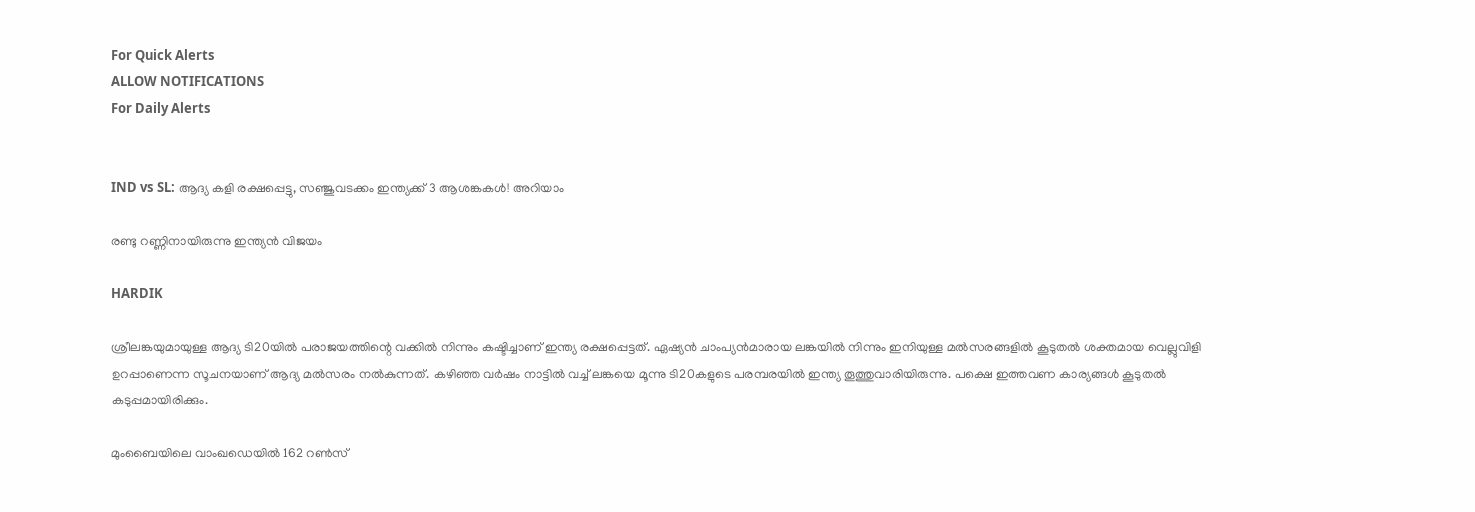For Quick Alerts
ALLOW NOTIFICATIONS
For Daily Alerts


IND vs SL: ആദ്യ കളി രക്ഷപ്പെട്ടു, സഞ്ജുവടക്കം ഇന്ത്യക്ക് 3 ആശങ്കകള്‍! അറിയാം

രണ്ടു റണ്ണിനായിരുന്നു ഇന്ത്യന്‍ വിജയം

HARDIK

ശ്രീലങ്കയുമായുള്ള ആദ്യ ടി20യില്‍ പരാജയത്തിന്റെ വക്കില്‍ നിന്നും കഷ്ടിച്ചാണ് ഇന്ത്യ രക്ഷപ്പെട്ടത്. ഏഷ്യന്‍ ചാംപ്യന്‍മാരായ ലങ്കയില്‍ നിന്നും ഇനിയുള്ള മല്‍സരങ്ങളില്‍ കൂടുതല്‍ ശക്തമായ വെല്ലുവിളി ഉറപ്പാണെന്ന സൂചനയാണ് ആദ്യ മല്‍സരം നല്‍കുന്നത്. കഴിഞ്ഞ വര്‍ഷം നാട്ടില്‍ വച്ച് ലങ്കയെ മൂന്നു ടി20കളുടെ പരമ്പരയില്‍ ഇന്ത്യ തൂത്തുവാരിയിരുന്നു. പക്ഷെ ഇത്തവണ കാര്യങ്ങള്‍ കൂടുതല്‍ കടുപ്പമായിരിക്കും.

മുംബൈയിലെ വാംഖഡെയില്‍ 162 റണ്‍സ്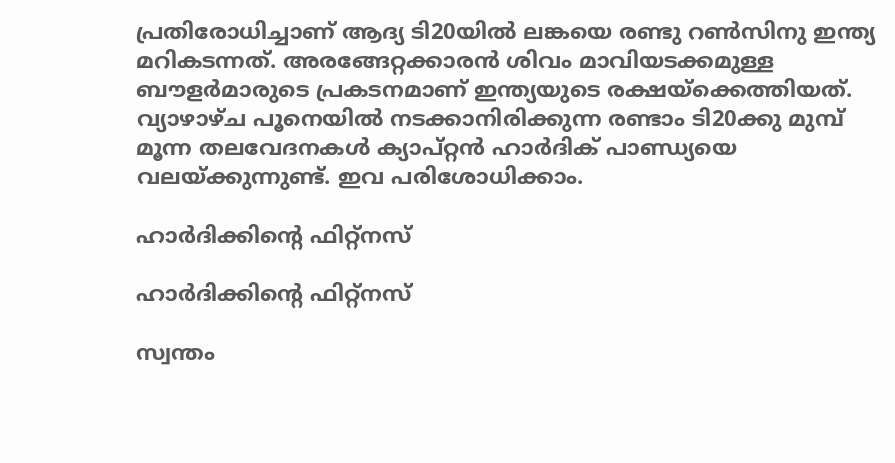പ്രതിരോധിച്ചാണ് ആദ്യ ടി20യില്‍ ലങ്കയെ രണ്ടു റണ്‍സിനു ഇന്ത്യ മറികടന്നത്. അരങ്ങേറ്റക്കാരന്‍ ശിവം മാവിയടക്കമുള്ള ബൗളര്‍മാരുടെ പ്രകടനമാണ് ഇന്ത്യയുടെ രക്ഷയ്‌ക്കെത്തിയത്. വ്യാഴാഴ്ച പൂനെയില്‍ നടക്കാനിരിക്കുന്ന രണ്ടാം ടി20ക്കു മുമ്പ് മൂന്ന തലവേദനകള്‍ ക്യാപ്റ്റന്‍ ഹാര്‍ദിക് പാണ്ഡ്യയെ വലയ്ക്കുന്നുണ്ട്. ഇവ പരിശോധിക്കാം.

ഹാര്‍ദിക്കിന്റെ ഫിറ്റ്‌നസ്

ഹാര്‍ദിക്കിന്റെ ഫിറ്റ്‌നസ്

സ്വന്തം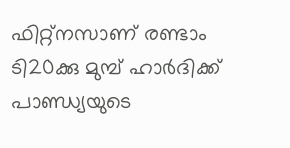ഫിറ്റ്‌നസാണ് രണ്ടാം ടി20ക്കു മുമ്പ് ഹാര്‍ദിക്ക് പാണ്ഡ്യയുടെ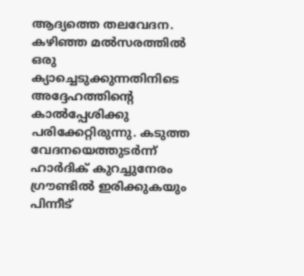ആദ്യത്തെ തലവേദന. കഴിഞ്ഞ മല്‍സരത്തില്‍ ഒരു ക്യാച്ചെടുക്കുന്നതിനിടെ അദ്ദേഹത്തിന്റെ കാല്‍പ്പേശിക്കു പരിക്കേറ്റിരുന്നു. കടുത്ത വേദനയെത്തുടര്‍ന്ന് ഹാര്‍ദിക് കുറച്ചുനേരം ഗ്രൗണ്ടില്‍ ഇരിക്കുകയും പിന്നീട്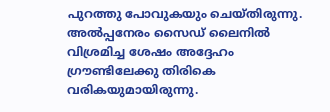പുറത്തു പോവുകയും ചെയ്തിരുന്നു. അല്‍പ്പനേരം സൈഡ് ലൈനില്‍ വിശ്രമിച്ച ശേഷം അദ്ദേഹം ഗ്രൗണ്ടിലേക്കു തിരികെ വരികയുമായിരുന്നു.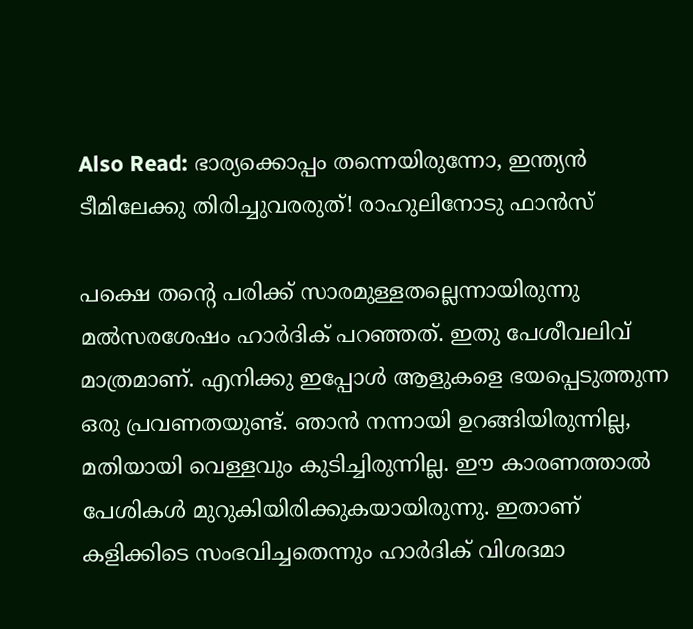Also Read: ഭാര്യക്കൊപ്പം തന്നെയിരുന്നോ, ഇന്ത്യന്‍ ടീമിലേക്കു തിരിച്ചുവരരുത്! രാഹുലിനോടു ഫാന്‍സ്

പക്ഷെ തന്റെ പരിക്ക് സാരമുള്ളതല്ലെന്നായിരുന്നു മല്‍സരശേഷം ഹാര്‍ദിക് പറഞ്ഞത്. ഇതു പേശീവലിവ് മാത്രമാണ്. എനിക്കു ഇപ്പോള്‍ ആളുകളെ ഭയപ്പെടുത്തുന്ന ഒരു പ്രവണതയുണ്ട്. ഞാന്‍ നന്നായി ഉറങ്ങിയിരുന്നില്ല, മതിയായി വെള്ളവും കുടിച്ചിരുന്നില്ല. ഈ കാരണത്താല്‍ പേശികള്‍ മുറുകിയിരിക്കുകയായിരുന്നു. ഇതാണ് കളിക്കിടെ സംഭവിച്ചതെന്നും ഹാര്‍ദിക് വിശദമാ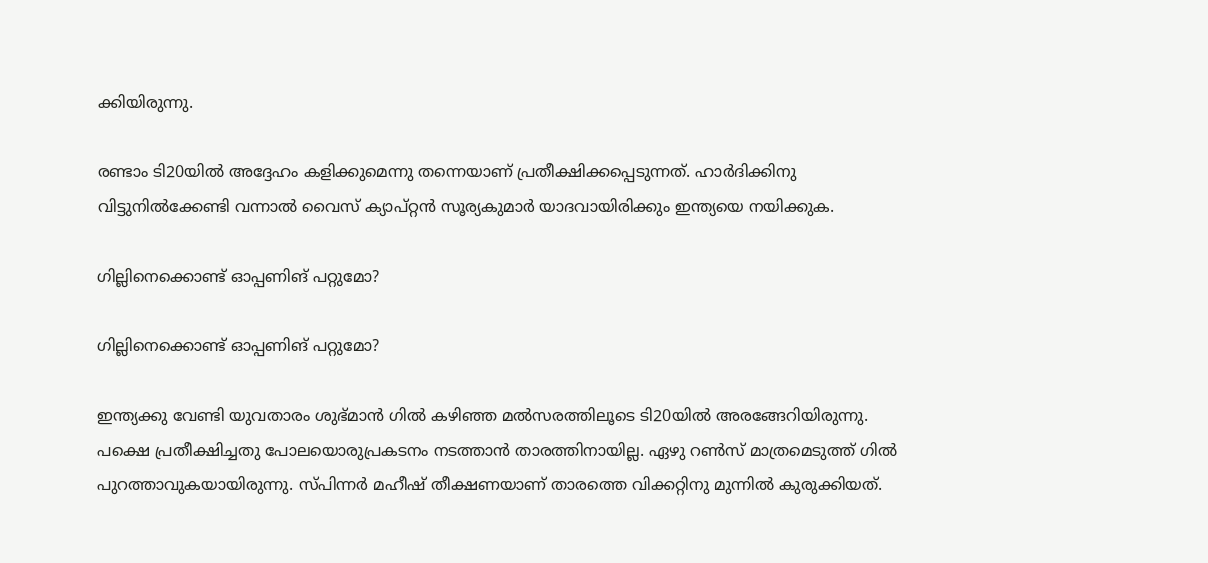ക്കിയിരുന്നു.

രണ്ടാം ടി20യില്‍ അദ്ദേഹം കളിക്കുമെന്നു തന്നെയാണ് പ്രതീക്ഷിക്കപ്പെടുന്നത്. ഹാര്‍ദിക്കിനു വിട്ടുനില്‍ക്കേണ്ടി വന്നാല്‍ വൈസ് ക്യാപ്റ്റന്‍ സൂര്യകുമാര്‍ യാദവായിരിക്കും ഇന്ത്യയെ നയിക്കുക.

ഗില്ലിനെക്കൊണ്ട് ഓപ്പണിങ് പറ്റുമോ?

ഗില്ലിനെക്കൊണ്ട് ഓപ്പണിങ് പറ്റുമോ?

ഇന്ത്യക്കു വേണ്ടി യുവതാരം ശുഭ്മാന്‍ ഗില്‍ കഴിഞ്ഞ മല്‍സരത്തിലൂടെ ടി20യില്‍ അരങ്ങേറിയിരുന്നു. പക്ഷെ പ്രതീക്ഷിച്ചതു പോലയൊരുപ്രകടനം നടത്താന്‍ താരത്തിനായില്ല. ഏഴു റണ്‍സ് മാത്രമെടുത്ത് ഗില്‍ പുറത്താവുകയായിരുന്നു. സ്പിന്നര്‍ മഹീഷ് തീക്ഷണയാണ് താരത്തെ വിക്കറ്റിനു മുന്നില്‍ കുരുക്കിയത്.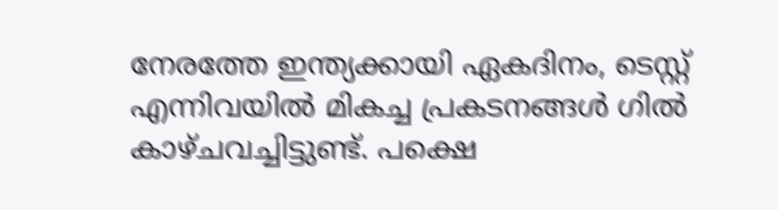നേരത്തേ ഇന്ത്യക്കായി ഏകദിനം, ടെസ്റ്റ് എന്നിവയില്‍ മികച്ച പ്രകടനങ്ങള്‍ ഗില്‍ കാഴ്ചവച്ചിട്ടുണ്ട്. പക്ഷെ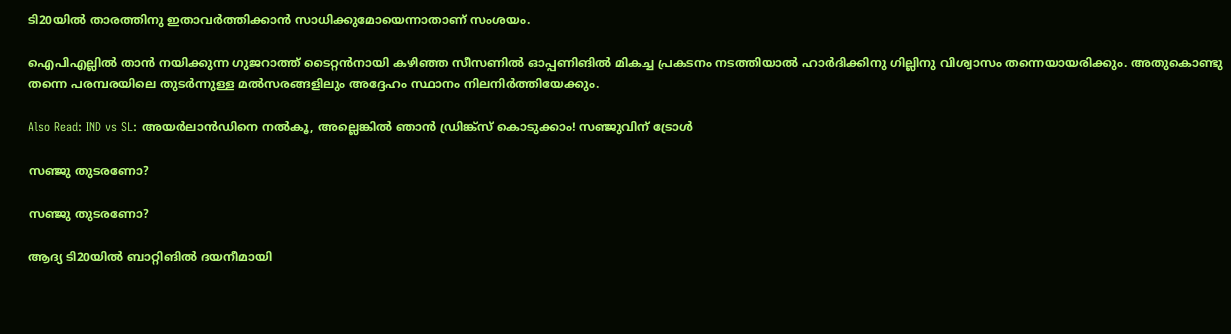ടി20യില്‍ താരത്തിനു ഇതാവര്‍ത്തിക്കാന്‍ സാധിക്കുമോയെന്നാതാണ് സംശയം.

ഐപിഎല്ലില്‍ താന്‍ നയിക്കുന്ന ഗുജറാത്ത് ടൈറ്റന്‍നായി കഴിഞ്ഞ സീസണില്‍ ഓപ്പണിങില്‍ മികച്ച പ്രകടനം നടത്തിയാല്‍ ഹാര്‍ദിക്കിനു ഗില്ലിനു വിശ്വാസം തന്നെയായരിക്കും. അതുകൊണ്ടു തന്നെ പരമ്പരയിലെ തുടര്‍ന്നുള്ള മല്‍സരങ്ങളിലും അദ്ദേഹം സ്ഥാനം നിലനിര്‍ത്തിയേക്കും.

Also Read: IND vs SL: അയര്‍ലാന്‍ഡിനെ നല്‍കൂ, അല്ലെങ്കില്‍ ഞാന്‍ ഡ്രിങ്ക്സ് കൊടുക്കാം! സഞ്ജുവിന് ട്രോള്‍

സഞ്ജു തുടരണോ?

സഞ്ജു തുടരണോ?

ആദ്യ ടി20യില്‍ ബാറ്റിങില്‍ ദയനീമായി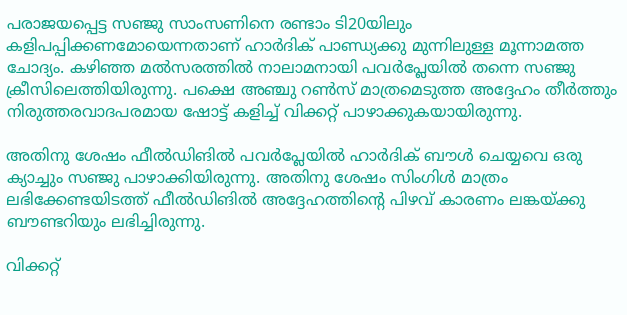പരാജയപ്പെട്ട സഞ്ജു സാംസണിനെ രണ്ടാം ടി20യിലും കളിപപ്പിക്കണമോയെന്നതാണ് ഹാര്‍ദിക് പാണ്ഡ്യക്കു മുന്നിലുള്ള മൂന്നാമത്ത ചോദ്യം. കഴിഞ്ഞ മല്‍സരത്തില്‍ നാലാമനായി പവര്‍പ്ലേയില്‍ തന്നെ സഞ്ജു ക്രീസിലെത്തിയിരുന്നു. പക്ഷെ അഞ്ചു റണ്‍സ് മാത്രമെടുത്ത അദ്ദേഹം തീര്‍ത്തും നിരുത്തരവാദപരമായ ഷോട്ട് കളിച്ച് വിക്കറ്റ് പാഴാക്കുകയായിരുന്നു.

അതിനു ശേഷം ഫീല്‍ഡിങില്‍ പവര്‍പ്ലേയില്‍ ഹാര്‍ദിക് ബൗള്‍ ചെയ്യവെ ഒരു ക്യാച്ചും സഞ്ജു പാഴാക്കിയിരുന്നു. അതിനു ശേഷം സിംഗിള്‍ മാത്രം ലഭിക്കേണ്ടയിടത്ത് ഫീല്‍ഡിങില്‍ അദ്ദേഹത്തിന്റെ പിഴവ് കാരണം ലങ്കയ്ക്കു ബൗണ്ടറിയും ലഭിച്ചിരുന്നു.

വിക്കറ്റ്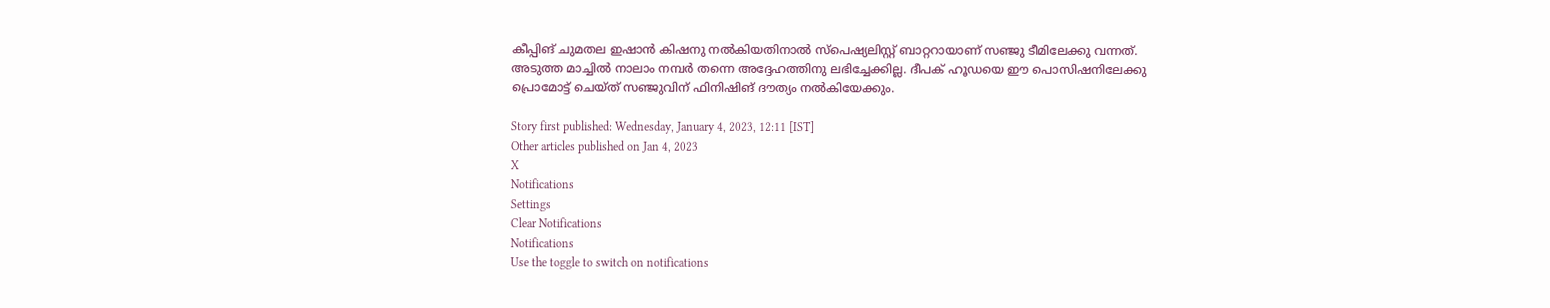കീപ്പിങ് ചുമതല ഇഷാന്‍ കിഷനു നല്‍കിയതിനാല്‍ സ്‌പെഷ്യലിസ്റ്റ് ബാറ്ററായാണ് സഞ്ജു ടീമിലേക്കു വന്നത്. അടുത്ത മാച്ചില്‍ നാലാം നമ്പര്‍ തന്നെ അദ്ദേഹത്തിനു ലഭിച്ചേക്കില്ല. ദീപക് ഹൂഡയെ ഈ പൊസിഷനിലേക്കു പ്രൊമോട്ട് ചെയ്ത് സഞ്ജുവിന് ഫിനിഷിങ് ദൗത്യം നല്‍കിയേക്കും.

Story first published: Wednesday, January 4, 2023, 12:11 [IST]
Other articles published on Jan 4, 2023
X
Notifications
Settings
Clear Notifications
Notifications
Use the toggle to switch on notifications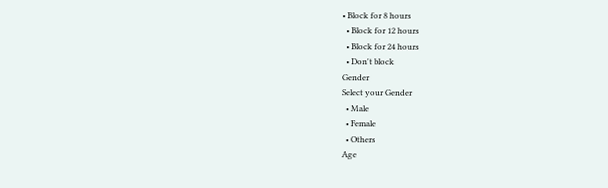• Block for 8 hours
  • Block for 12 hours
  • Block for 24 hours
  • Don't block
Gender
Select your Gender
  • Male
  • Female
  • Others
Age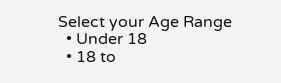Select your Age Range
  • Under 18
  • 18 to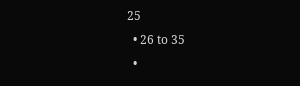25
  • 26 to 35
  •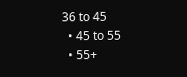36 to 45
  • 45 to 55
  • 55+